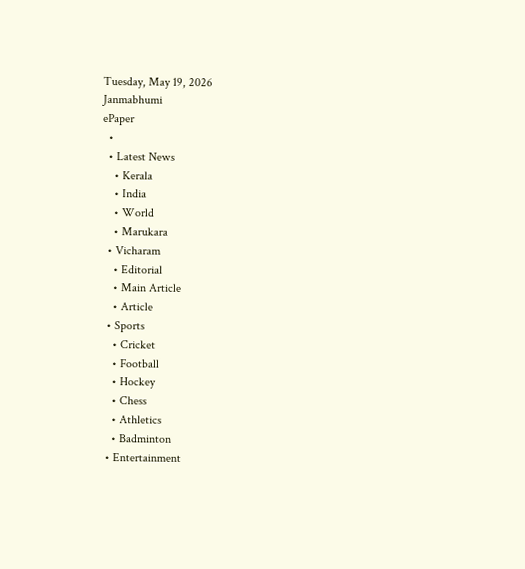Tuesday, May 19, 2026
Janmabhumi
ePaper
  •
  • Latest News
    • Kerala
    • India
    • World
    • Marukara
  • Vicharam
    • Editorial
    • Main Article
    • Article
  • Sports
    • Cricket
    • Football
    • Hockey
    • Chess
    • Athletics
    • Badminton
  • Entertainment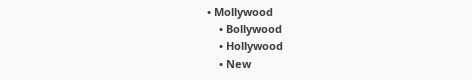• Mollywood
    • Bollywood
    • Hollywood
    • New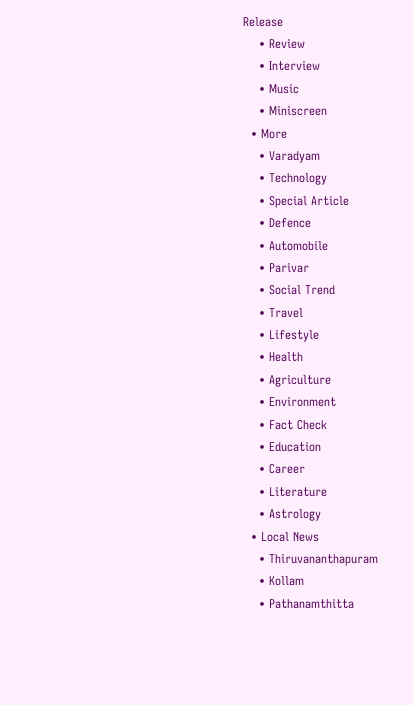Release
    • Review
    • Interview
    • Music
    • Miniscreen
  • More
    • Varadyam
    • Technology
    • Special Article
    • Defence
    • Automobile
    • Parivar
    • Social Trend
    • Travel
    • Lifestyle
    • Health
    • Agriculture
    • Environment
    • Fact Check
    • Education
    • Career
    • Literature
    • Astrology
  • Local News
    • Thiruvananthapuram
    • Kollam
    • Pathanamthitta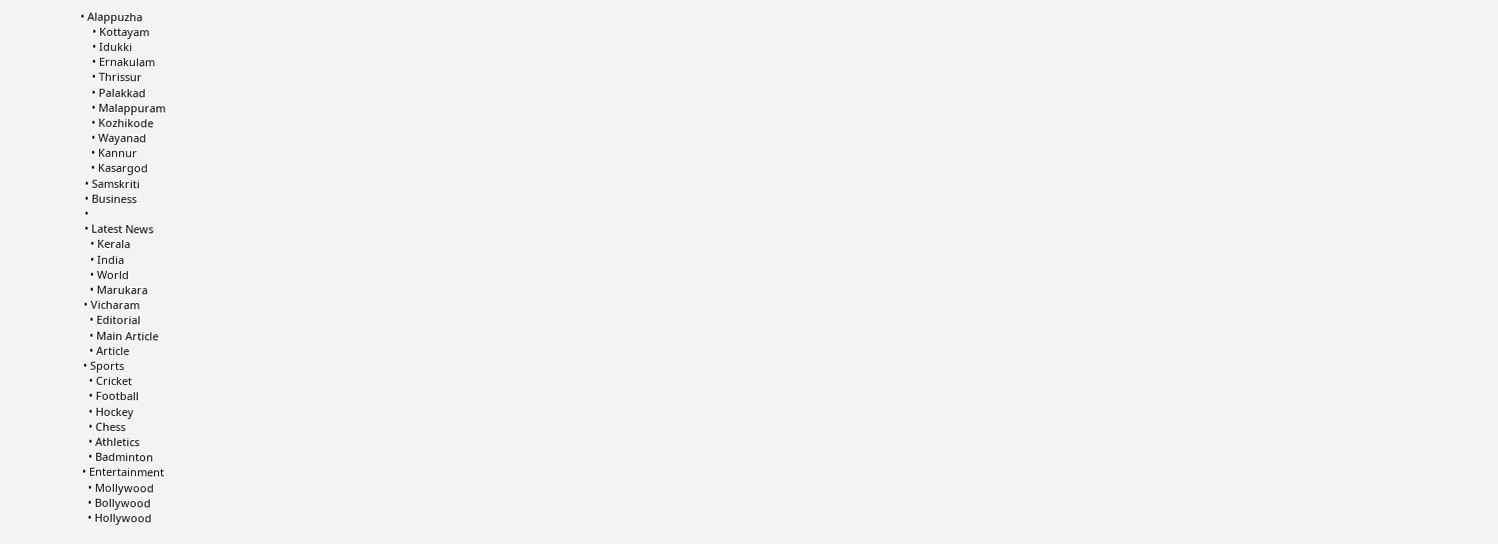• Alappuzha
    • Kottayam
    • Idukki
    • Ernakulam
    • Thrissur
    • Palakkad
    • Malappuram
    • Kozhikode
    • Wayanad
    • Kannur
    • Kasargod
  • Samskriti
  • Business
  •
  • Latest News
    • Kerala
    • India
    • World
    • Marukara
  • Vicharam
    • Editorial
    • Main Article
    • Article
  • Sports
    • Cricket
    • Football
    • Hockey
    • Chess
    • Athletics
    • Badminton
  • Entertainment
    • Mollywood
    • Bollywood
    • Hollywood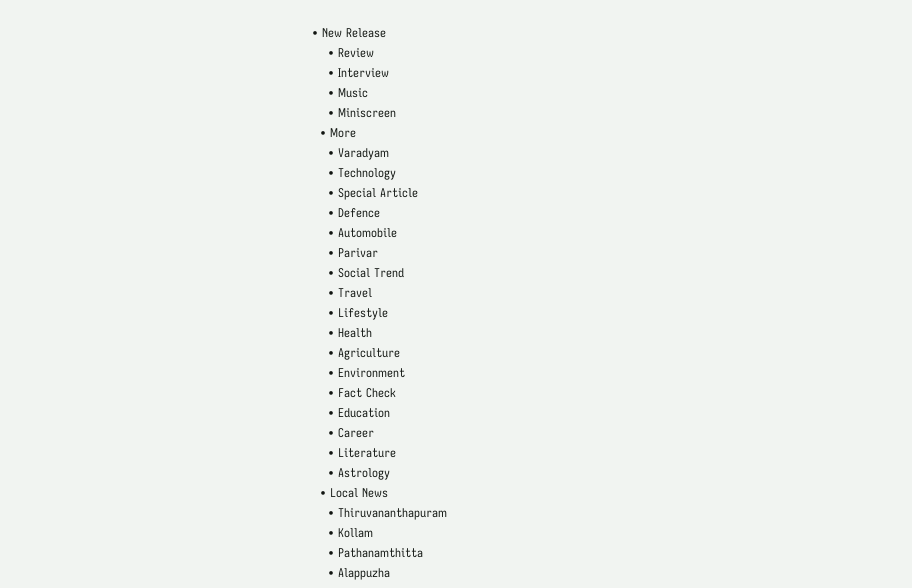• New Release
    • Review
    • Interview
    • Music
    • Miniscreen
  • More
    • Varadyam
    • Technology
    • Special Article
    • Defence
    • Automobile
    • Parivar
    • Social Trend
    • Travel
    • Lifestyle
    • Health
    • Agriculture
    • Environment
    • Fact Check
    • Education
    • Career
    • Literature
    • Astrology
  • Local News
    • Thiruvananthapuram
    • Kollam
    • Pathanamthitta
    • Alappuzha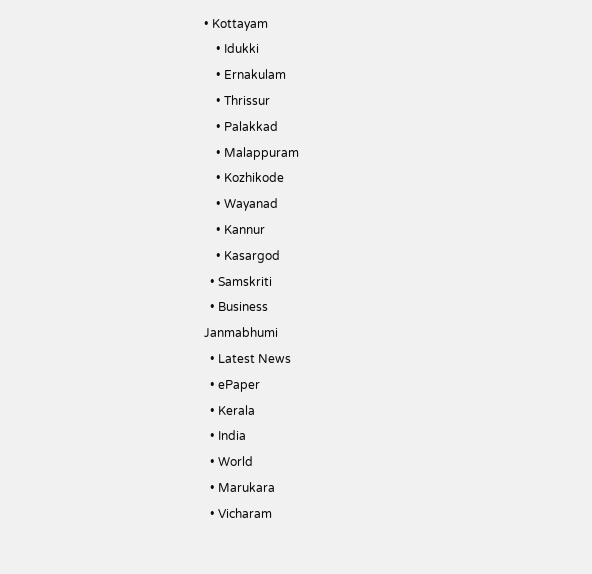• Kottayam
    • Idukki
    • Ernakulam
    • Thrissur
    • Palakkad
    • Malappuram
    • Kozhikode
    • Wayanad
    • Kannur
    • Kasargod
  • Samskriti
  • Business
Janmabhumi
  • Latest News
  • ePaper
  • Kerala
  • India
  • World
  • Marukara
  • Vicharam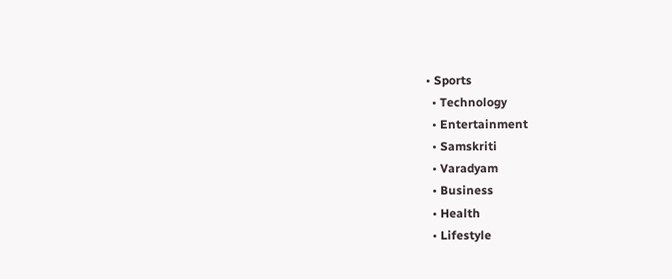• Sports
  • Technology
  • Entertainment
  • Samskriti
  • Varadyam
  • Business
  • Health
  • Lifestyle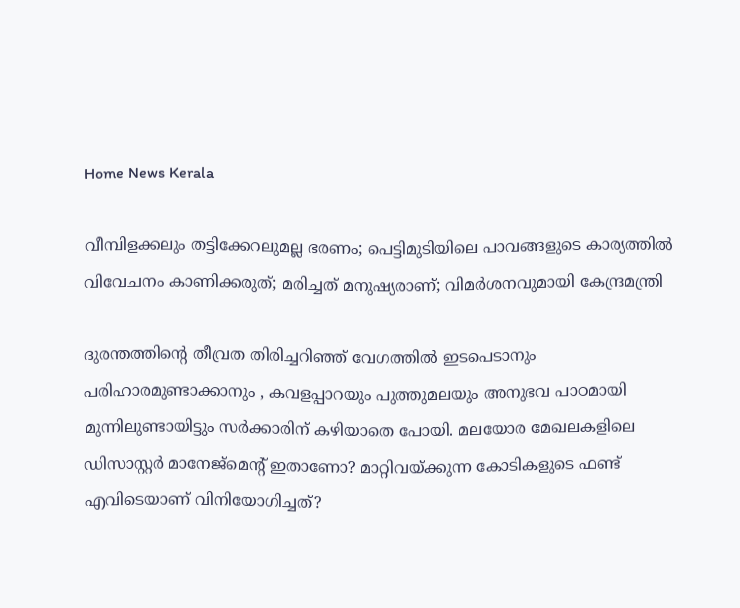Home News Kerala

വീമ്പിളക്കലും തട്ടിക്കേറലുമല്ല ഭരണം; പെട്ടിമുടിയിലെ പാവങ്ങളുടെ കാര്യത്തില്‍ വിവേചനം കാണിക്കരുത്; മരിച്ചത് മനുഷ്യരാണ്; വിമര്‍ശനവുമായി കേന്ദ്രമന്ത്രി

ദുരന്തത്തിന്റെ തീവ്രത തിരിച്ചറിഞ്ഞ് വേഗത്തില്‍ ഇടപെടാനും പരിഹാരമുണ്ടാക്കാനും , കവളപ്പാറയും പുത്തുമലയും അനുഭവ പാഠമായി മുന്നിലുണ്ടായിട്ടും സര്‍ക്കാരിന് കഴിയാതെ പോയി. മലയോര മേഖലകളിലെ ഡിസാസ്റ്റര്‍ മാനേജ്‌മെന്റ് ഇതാണോ? മാറ്റിവയ്‌ക്കുന്ന കോടികളുടെ ഫണ്ട് എവിടെയാണ് വിനിയോഗിച്ചത്?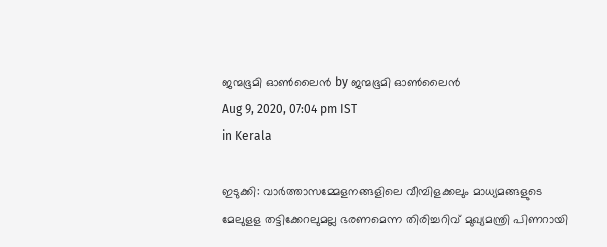ജന്മഭൂമി ഓണ്‍ലൈന്‍ by ജന്മഭൂമി ഓണ്‍ലൈന്‍
Aug 9, 2020, 07:04 pm IST
in Kerala

ഇടുക്കി: വാര്‍ത്താസമ്മേളനങ്ങളിലെ വീമ്പിളക്കലും മാധ്യമങ്ങളുടെ മേലുളള തട്ടിക്കേറലുമല്ല ഭരണമെന്ന തിരിച്ചറിവ് മുഖ്യമന്ത്രി പിണറായി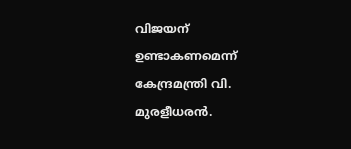വിജയന് ഉണ്ടാകണമെന്ന് കേന്ദ്രമന്ത്രി വി. മുരളീധരന്‍.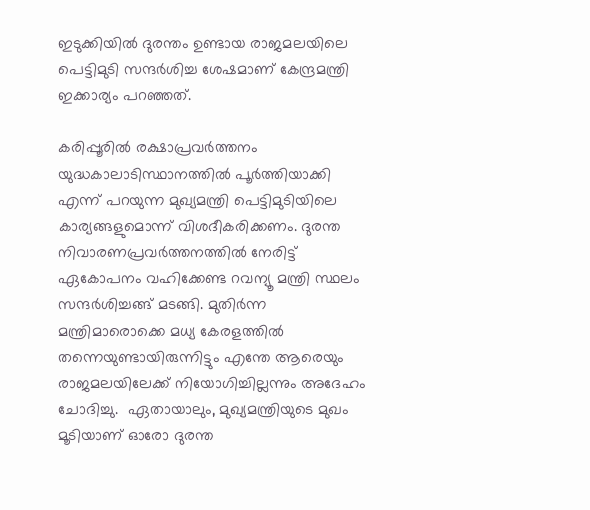ഇടുക്കിയില്‍ ദുരന്തം ഉണ്ടായ രാജമലയിലെ പെട്ടിമുടി സന്ദര്‍ശിച്ച ശേഷമാണ് കേന്ദ്രമന്ത്രി ഇക്കാര്യം പറഞ്ഞത്.

കരിപ്പൂരില്‍ രക്ഷാപ്രവര്‍ത്തനം യുദ്ധകാലാടിസ്ഥാനത്തില്‍ പൂര്‍ത്തിയാക്കി എന്ന് പറയുന്ന മുഖ്യമന്ത്രി പെട്ടിമുടിയിലെ കാര്യങ്ങളുമൊന്ന് വിശദീകരിക്കണം. ദുരന്ത നിവാരണപ്രവര്‍ത്തനത്തില്‍ നേരിട്ട് ഏകോപനം വഹിക്കേണ്ട റവന്യൂ മന്ത്രി സ്ഥലം സന്ദര്‍ശിച്ചങ്ങ് മടങ്ങി. മുതിര്‍ന്ന മന്ത്രിമാരൊക്കെ മധ്യ കേരളത്തില്‍ തന്നെയുണ്ടായിരുന്നിട്ടും എന്തേ ആരെയും രാജമലയിലേക്ക് നിയോഗിച്ചില്ലന്നും അദേഹം ചോദിച്ചു.  ഏതായാലും, മുഖ്യമന്ത്രിയുടെ മുഖം മൂടിയാണ് ഓരോ ദുരന്ത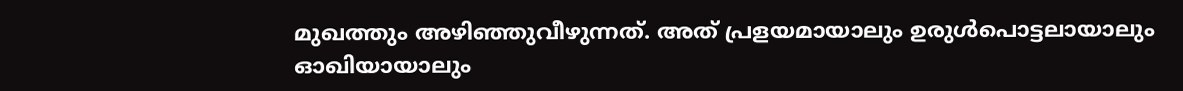മുഖത്തും അഴിഞ്ഞുവീഴുന്നത്. അത് പ്രളയമായാലും ഉരുള്‍പൊട്ടലായാലും ഓഖിയായാലും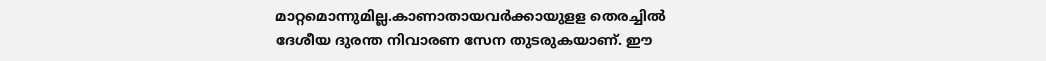മാറ്റമൊന്നുമില്ല.കാണാതായവര്‍ക്കായുളള തെരച്ചില്‍ ദേശീയ ദുരന്ത നിവാരണ സേന തുടരുകയാണ്. ഈ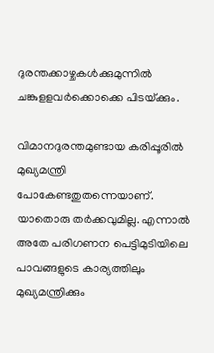ദുരന്തക്കാഴ്ചകള്‍ക്കുമുന്നില്‍ ചങ്കുളളവര്‍ക്കൊക്കെ പിടയ്‌ക്കും.

വിമാനദുരന്തമുണ്ടായ കരിപ്പൂരില്‍ മുഖ്യമന്ത്രി പോകേണ്ടതുതന്നെയാണ്. യാതൊരു തര്‍ക്കവുമില്ല. എന്നാല്‍ അതേ പരിഗണന പെട്ടിമുടിയിലെ പാവങ്ങളുടെ കാര്യത്തിലും മുഖ്യമന്ത്രിക്കും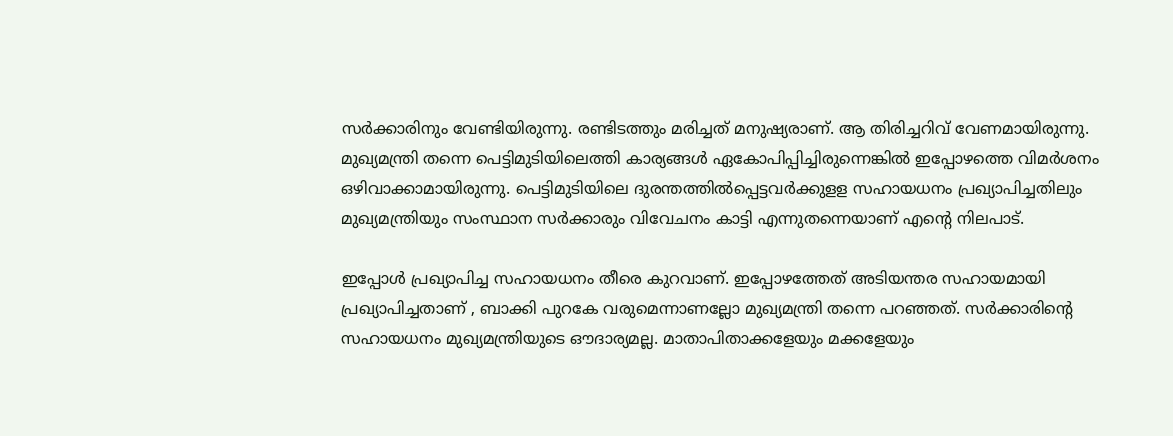സര്‍ക്കാരിനും വേണ്ടിയിരുന്നു. രണ്ടിടത്തും മരിച്ചത് മനുഷ്യരാണ്. ആ തിരിച്ചറിവ് വേണമായിരുന്നു. മുഖ്യമന്ത്രി തന്നെ പെട്ടിമുടിയിലെത്തി കാര്യങ്ങള്‍ ഏകോപിപ്പിച്ചിരുന്നെങ്കില്‍ ഇപ്പോഴത്തെ വിമര്‍ശനം ഒഴിവാക്കാമായിരുന്നു. പെട്ടിമുടിയിലെ ദുരന്തത്തില്‍പ്പെട്ടവര്‍ക്കുളള സഹായധനം പ്രഖ്യാപിച്ചതിലും മുഖ്യമന്ത്രിയും സംസ്ഥാന സര്‍ക്കാരും വിവേചനം കാട്ടി എന്നുതന്നെയാണ് എന്റെ നിലപാട്.

ഇപ്പോള്‍ പ്രഖ്യാപിച്ച സഹായധനം തീരെ കുറവാണ്. ഇപ്പോഴത്തേത് അടിയന്തര സഹായമായി പ്രഖ്യാപിച്ചതാണ് , ബാക്കി പുറകേ വരുമെന്നാണല്ലോ മുഖ്യമന്ത്രി തന്നെ പറഞ്ഞത്. സര്‍ക്കാരിന്റെ സഹായധനം മുഖ്യമന്ത്രിയുടെ ഔദാര്യമല്ല. മാതാപിതാക്കളേയും മക്കളേയും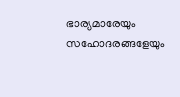ഭാര്യമാരേയും സഹോദരങ്ങളേയും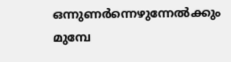ഒന്നുണര്‍ന്നെഴുന്നേല്‍ക്കും മുമ്പേ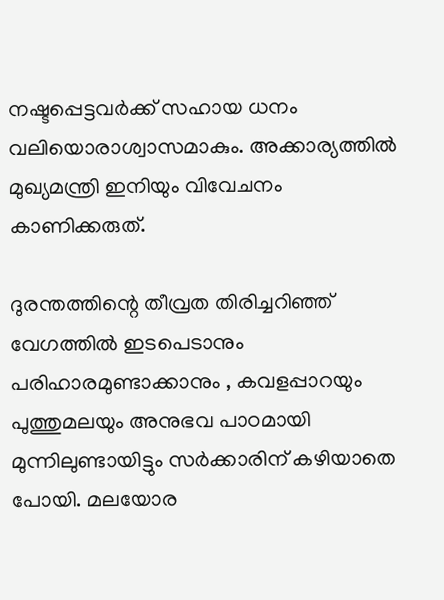നഷ്ടപ്പെട്ടവര്‍ക്ക് സഹായ ധനം വലിയൊരാശ്വാസമാകും. അക്കാര്യത്തില്‍ മുഖ്യമന്ത്രി ഇനിയും വിവേചനം കാണിക്കരുത്.

ദുരന്തത്തിന്റെ തീവ്രത തിരിച്ചറിഞ്ഞ് വേഗത്തില്‍ ഇടപെടാനും പരിഹാരമുണ്ടാക്കാനും , കവളപ്പാറയും പുത്തുമലയും അനുഭവ പാഠമായി മുന്നിലുണ്ടായിട്ടും സര്‍ക്കാരിന് കഴിയാതെ പോയി. മലയോര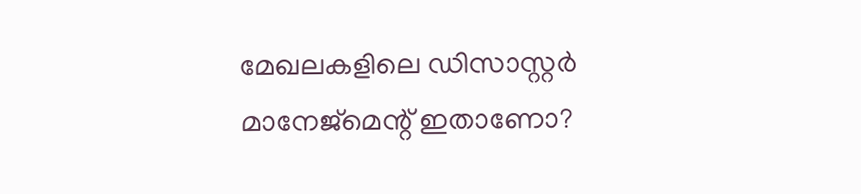മേഖലകളിലെ ഡിസാസ്റ്റര്‍ മാനേജ്‌മെന്റ് ഇതാണോ?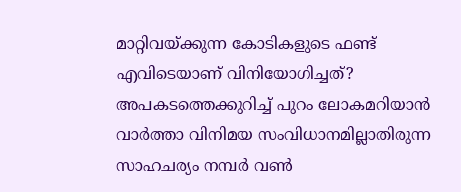മാറ്റിവയ്‌ക്കുന്ന കോടികളുടെ ഫണ്ട് എവിടെയാണ് വിനിയോഗിച്ചത്? അപകടത്തെക്കുറിച്ച് പുറം ലോകമറിയാന്‍ വാര്‍ത്താ വിനിമയ സംവിധാനമില്ലാതിരുന്ന സാഹചര്യം നമ്പര്‍ വണ്‍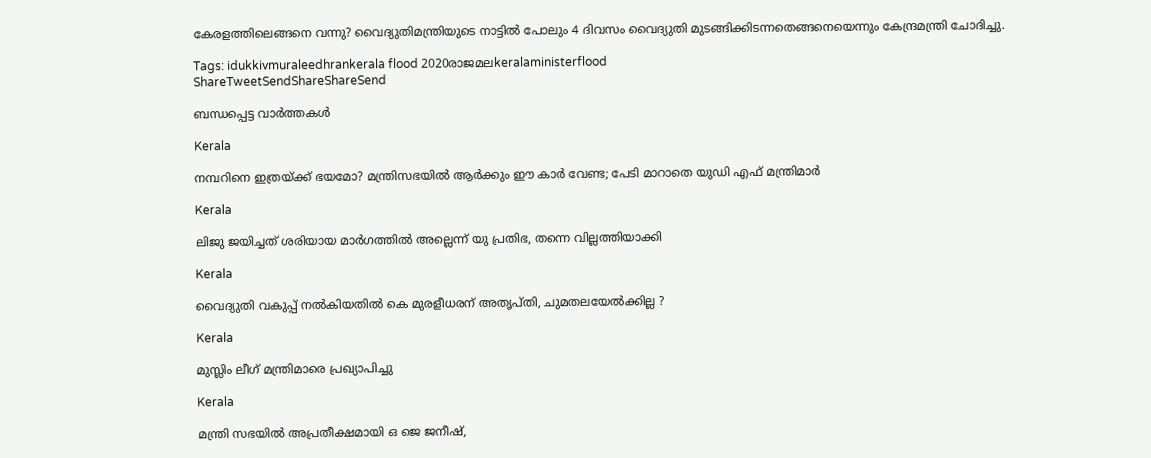കേരളത്തിലെങ്ങനെ വന്നു? വൈദ്യുതിമന്ത്രിയുടെ നാട്ടില്‍ പോലും 4 ദിവസം വൈദ്യുതി മുടങ്ങിക്കിടന്നതെങ്ങനെയെന്നും കേന്ദ്രമന്ത്രി ചോദിച്ചു.

Tags: idukkivmuraleedhrankerala flood 2020രാജമലkeralaministerflood
ShareTweetSendShareShareSend

ബന്ധപ്പെട്ട വാര്‍ത്തകള്‍

Kerala

നമ്പറിനെ ഇത്രയ്‌ക്ക് ഭയമോ? മന്ത്രിസഭയില്‍ ആര്‍ക്കും ഈ കാര്‍ വേണ്ട; പേടി മാറാതെ യുഡി എഫ് മന്ത്രിമാർ

Kerala

ലിജു ജയിച്ചത് ശരിയായ മാര്‍ഗത്തില്‍ അല്ലെന്ന് യു പ്രതിഭ, തന്നെ വില്ലത്തിയാക്കി

Kerala

വൈദ്യുതി വകുപ്പ് നല്‍കിയതില്‍ കെ മുരളീധരന് അതൃപ്തി, ചുമതലയേല്‍ക്കില്ല ?

Kerala

മുസ്ലിം ലീഗ് മന്ത്രിമാരെ പ്രഖ്യാപിച്ചു

Kerala

മന്ത്രി സഭയില്‍ അപ്രതീക്ഷമായി ഒ ജെ ജനീഷ്,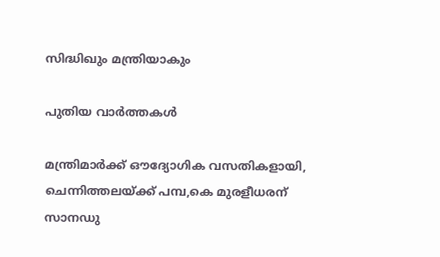സിദ്ധിഖും മന്ത്രിയാകും

പുതിയ വാര്‍ത്തകള്‍

മന്ത്രിമാര്‍ക്ക് ഔദ്യോഗിക വസതികളായി, ചെന്നിത്തലയ്‌ക്ക് പമ്പ,കെ മുരളീധരന് സാനഡു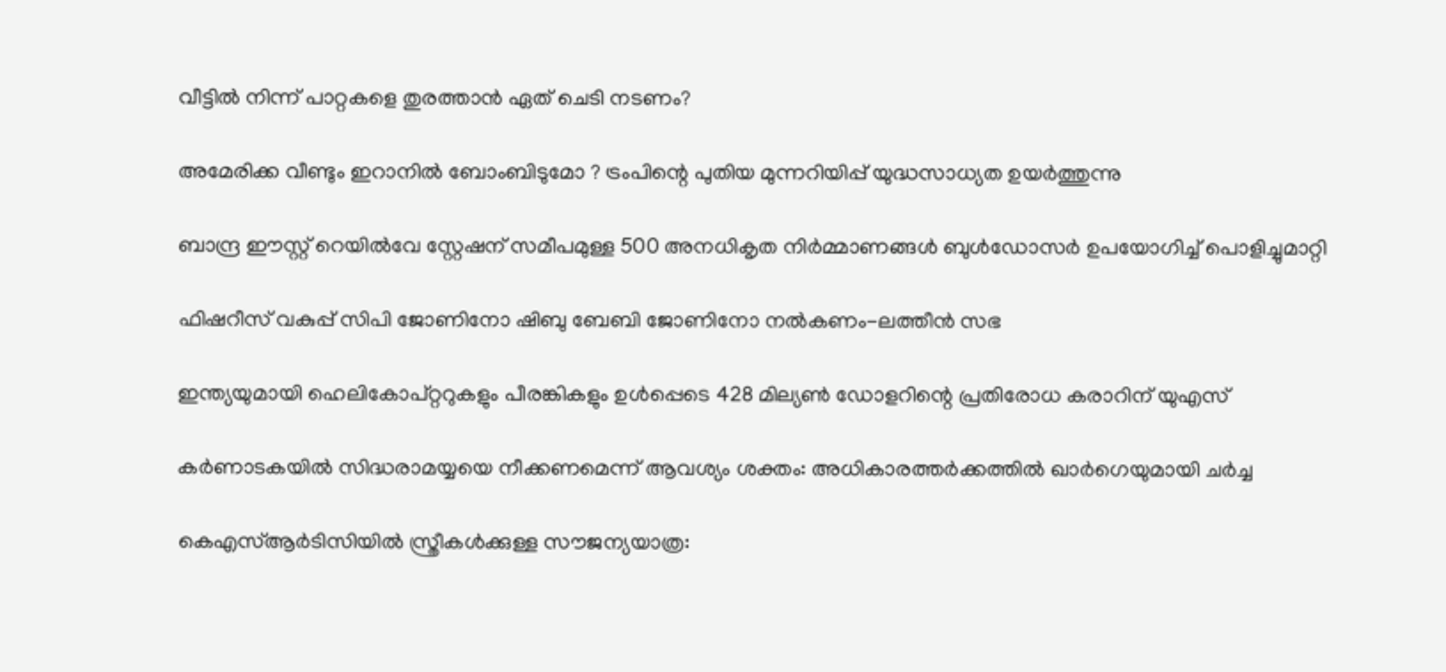വീട്ടിൽ നിന്ന് പാറ്റകളെ തുരത്താൻ ഏത് ചെടി നടണം?

അമേരിക്ക വീണ്ടും ഇറാനിൽ ബോംബിടുമോ ? ട്രംപിന്റെ പുതിയ മുന്നറിയിപ്പ് യുദ്ധസാധ്യത ഉയർത്തുന്നു

ബാന്ദ്ര ഈസ്റ്റ് റെയിൽവേ സ്റ്റേഷന് സമീപമുള്ള 500 അനധികൃത നിർമ്മാണങ്ങൾ ബുൾഡോസർ ഉപയോഗിച്ച് പൊളിച്ചുമാറ്റി

ഫിഷറീസ് വകുപ്പ് സിപി ജോണിനോ ഷിബു ബേബി ജോണിനോ നല്‍കണം-ലത്തീന്‍ സഭ

ഇന്ത്യയുമായി ഹെലികോപ്റ്ററുകളും പീരങ്കികളും ഉൾപ്പെടെ 428 മില്യൺ ഡോളറിന്റെ പ്രതിരോധ കരാറിന് യുഎസ്

കർണാടകയിൽ സിദ്ധരാമയ്യയെ നീക്കണമെന്ന് ആവശ്യം ശക്തം: അധികാരത്തർക്കത്തിൽ ഖാർഗെയുമായി ചർച്ച

കെഎസ്ആർടിസിയില്‍ സ്ത്രീകൾക്കുള്ള സൗജന്യയാത്ര: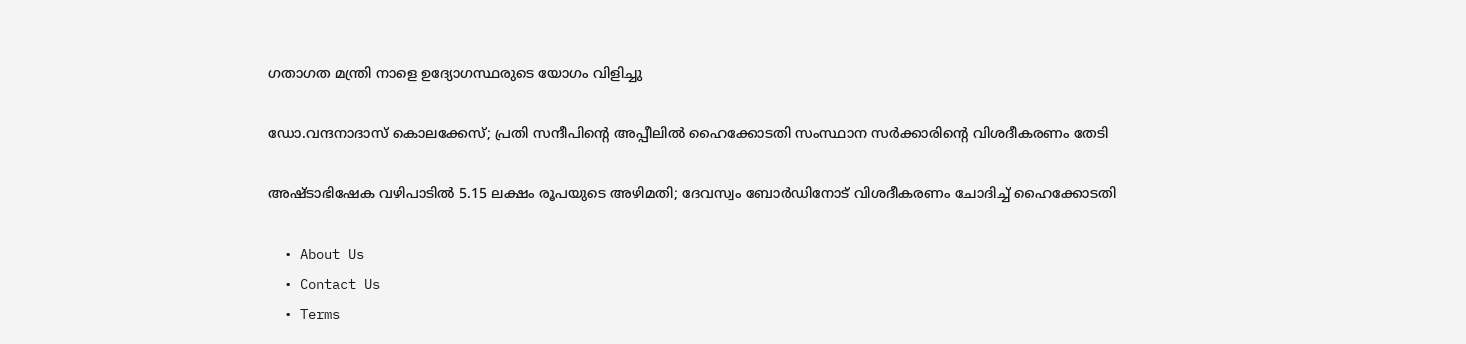ഗതാഗത മന്ത്രി നാളെ ഉദ്യോഗസ്ഥരുടെ യോഗം വിളിച്ചു

ഡോ.വന്ദനാദാസ് കൊലക്കേസ്; പ്രതി സന്ദീപിന്റെ അപ്പീലില്‍ ഹൈക്കോടതി സംസ്ഥാന സര്‍ക്കാരിന്റെ വിശദീകരണം തേടി

അഷ്ടാഭിഷേക വഴിപാടിൽ 5.15 ലക്ഷം രൂപയുടെ അഴിമതി; ദേവസ്വം ബോർഡിനോട് വിശദീകരണം ചോദിച്ച് ഹൈക്കോടതി

  • About Us
  • Contact Us
  • Terms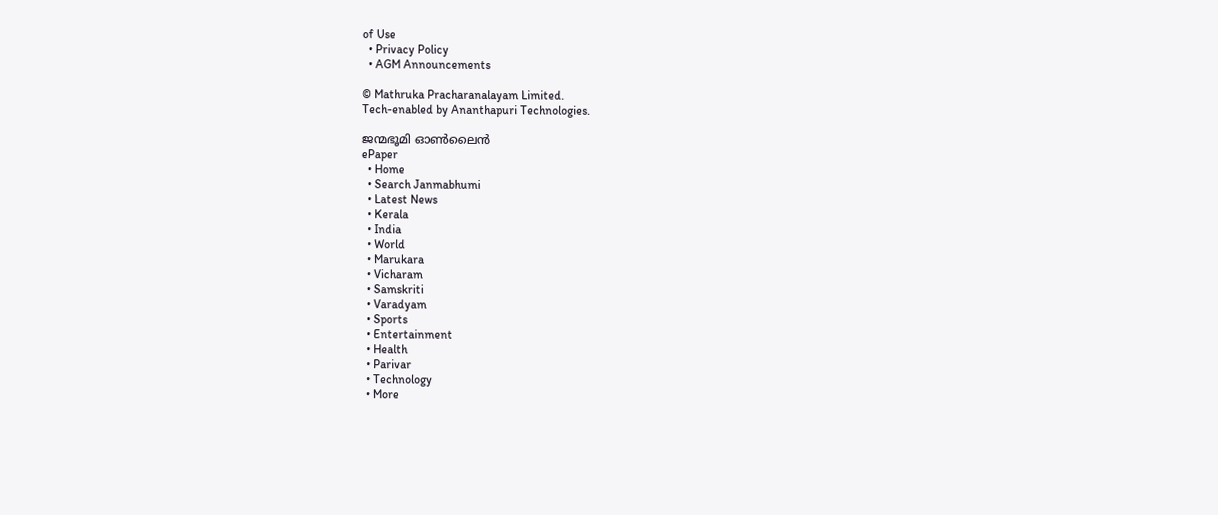of Use
  • Privacy Policy
  • AGM Announcements

© Mathruka Pracharanalayam Limited.
Tech-enabled by Ananthapuri Technologies.

ജന്മഭൂമി ഓണ്‍ലൈന്‍
ePaper
  • Home
  • Search Janmabhumi
  • Latest News
  • Kerala
  • India
  • World
  • Marukara
  • Vicharam
  • Samskriti
  • Varadyam
  • Sports
  • Entertainment
  • Health
  • Parivar
  • Technology
  • More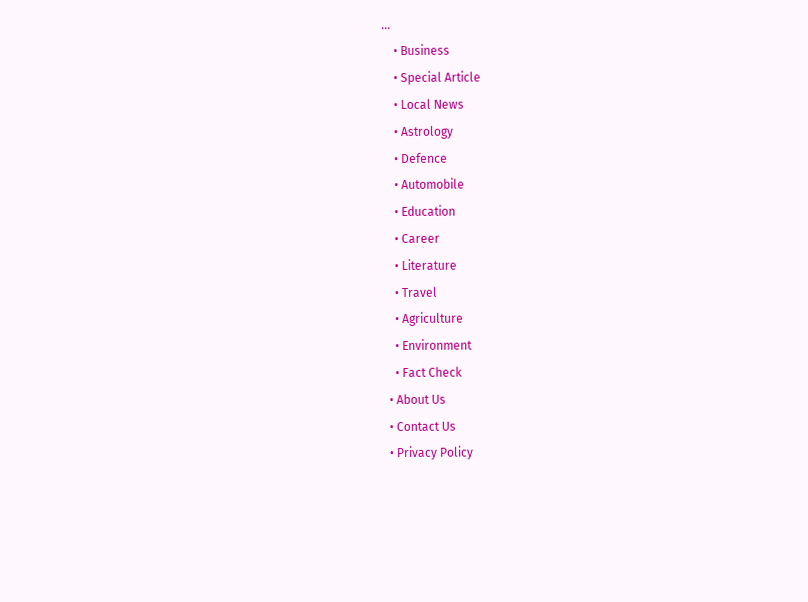…
    • Business
    • Special Article
    • Local News
    • Astrology
    • Defence
    • Automobile
    • Education
    • Career
    • Literature
    • Travel
    • Agriculture
    • Environment
    • Fact Check
  • About Us
  • Contact Us
  • Privacy Policy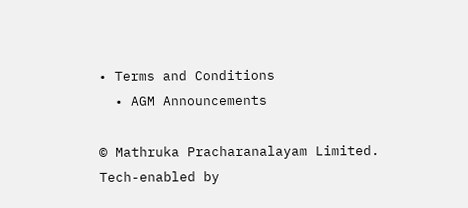• Terms and Conditions
  • AGM Announcements

© Mathruka Pracharanalayam Limited.
Tech-enabled by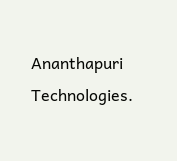Ananthapuri Technologies.